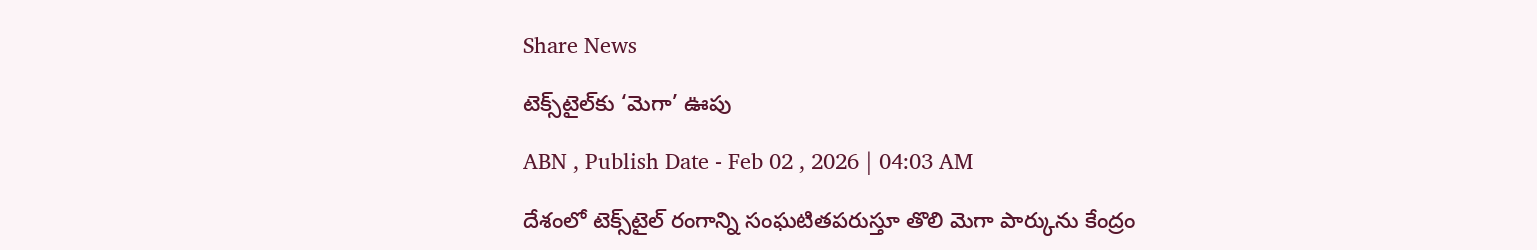Share News

టెక్స్‌టైల్‌కు ‘మెగా’ ఊపు

ABN , Publish Date - Feb 02 , 2026 | 04:03 AM

దేశంలో టెక్స్‌టైల్‌ రంగాన్ని సంఘటితపరుస్తూ తొలి మెగా పార్కును కేంద్రం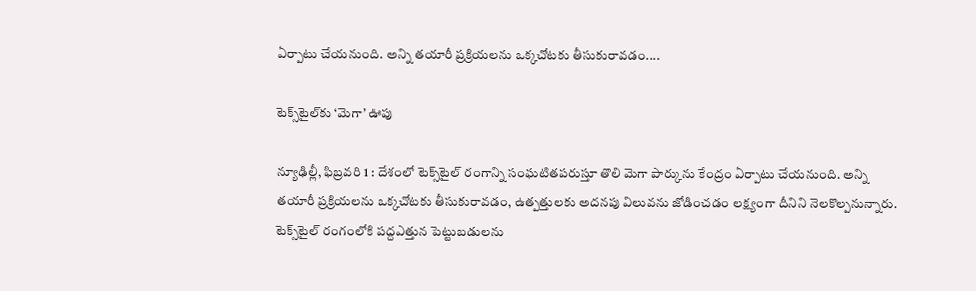ఏర్పాటు చేయనుంది. అన్ని తయారీ ప్రక్రియలను ఒక్కచోటకు తీసుకురావడం....

టెక్స్‌టైల్‌కు ‘మెగా’ ఊపు

న్యూఢిల్లీ, ఫిబ్రవరి 1 : దేశంలో టెక్స్‌టైల్‌ రంగాన్ని సంఘటితపరుస్తూ తొలి మెగా పార్కును కేంద్రం ఏర్పాటు చేయనుంది. అన్ని తయారీ ప్రక్రియలను ఒక్కచోటకు తీసుకురావడం, ఉత్పత్తులకు అదనపు విలువను జోడించడం లక్ష్యంగా దీనిని నెలకొల్పనున్నారు. టెక్స్‌టైల్‌ రంగంలోకి పద్దఎత్తున పెట్టుబడులను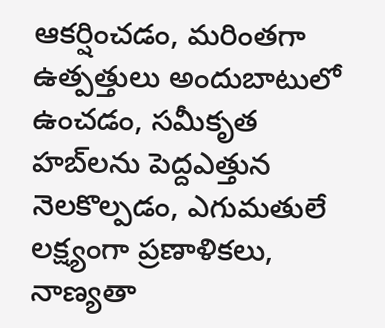ఆకర్షించడం, మరింతగా ఉత్పత్తులు అందుబాటులో ఉంచడం, సమీకృత హబ్‌లను పెద్దఎత్తున నెలకొల్పడం, ఎగుమతులే లక్ష్యంగా ప్రణాళికలు, నాణ్యతా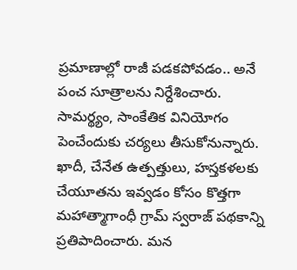ప్రమాణాల్లో రాజీ పడకపోవడం.. అనే పంచ సూత్రాలను నిర్దేశించారు. సామర్థ్యం, సాంకేతిక వినియోగం పెంచేందుకు చర్యలు తీసుకోనున్నారు. ఖాదీ, చేనేత ఉత్పత్తులు, హస్తకళలకు చేయూతను ఇవ్వడం కోసం కొత్తగా మహాత్మాగాంధీ గ్రామ్‌ స్వరాజ్‌ పథకాన్ని ప్రతిపాదించారు. మన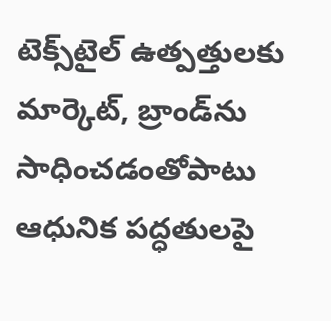టెక్స్‌టైల్‌ ఉత్పత్తులకు మార్కెట్‌, బ్రాండ్‌ను సాధించడంతోపాటు ఆధునిక పద్ధతులపై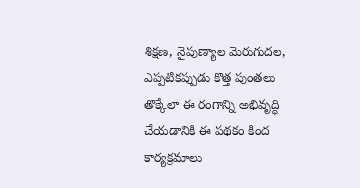శిక్షణ, నైపుణ్యాల మెరుగుదల, ఎప్పటికప్పుడు కొత్త పుంతలు తొక్కేలా ఈ రంగాన్ని అభివృద్ధి చేయడానికి ఈ పథకం కింద కార్యక్రమాలు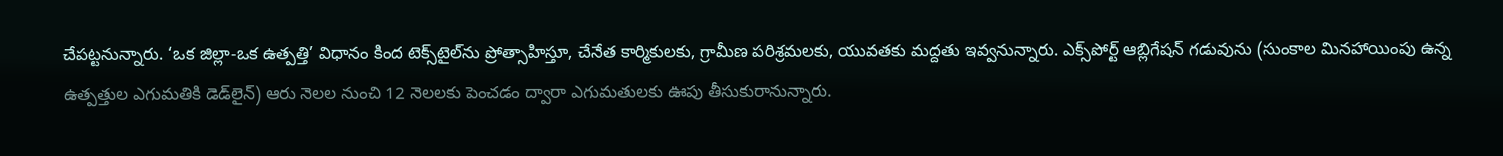చేపట్టనున్నారు. ‘ఒక జిల్లా-ఒక ఉత్పత్తి’ విధానం కింద టెక్స్‌టైల్‌ను ప్రోత్సాహిస్తూ, చేనేత కార్మికులకు, గ్రామీణ పరిశ్రమలకు, యువతకు మద్దతు ఇవ్వనున్నారు. ఎక్స్‌పోర్ట్‌ ఆబ్లిగేషన్‌ గడువును (సుంకాల మినహాయింపు ఉన్న ఉత్పత్తుల ఎగుమతికి డెడ్‌లైన్‌) ఆరు నెలల నుంచి 12 నెలలకు పెంచడం ద్వారా ఎగుమతులకు ఊపు తీసుకురానున్నారు.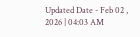Updated Date - Feb 02 , 2026 | 04:03 AM